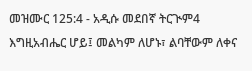መዝሙር 125:4 - አዲሱ መደበኛ ትርጒም4 እግዚአብሔር ሆይ፤ መልካም ለሆኑ፣ ልባቸውም ለቀና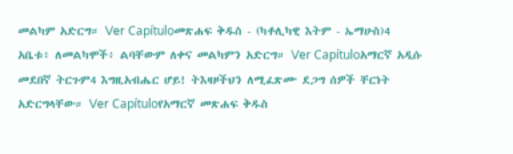መልካም አድርግ። Ver Capítuloመጽሐፍ ቅዱስ - (ካቶሊካዊ እትም - ኤማሁስ)4 አቤቱ፥ ለመልካሞች፥ ልባቸውም ለቀና መልካምን አድርግ። Ver Capítuloአማርኛ አዲሱ መደበኛ ትርጉም4 እግዚአብሔር ሆይ! ትእዛዞችህን ለሚፈጽሙ ደጋግ ሰዎች ቸርነት አድርግላቸው። Ver Capítuloየአማርኛ መጽሐፍ ቅዱስ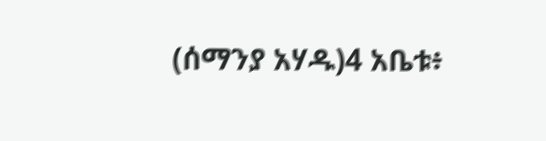(ሰማንያ አሃዱ)4 አቤቱ፥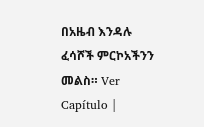በአዜብ እንዳሉ ፈሳሾች ምርኮአችንን መልስ። Ver Capítulo |